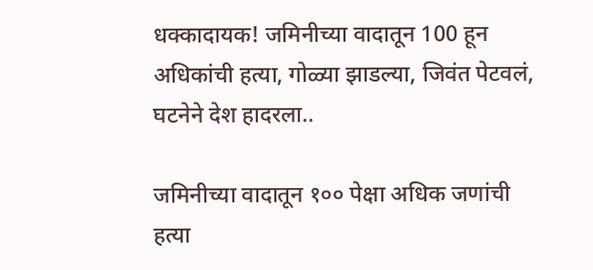धक्कादायक! जमिनीच्या वादातून 100 हून अधिकांची हत्या, गोळ्या झाडल्या, जिवंत पेटवलं, घटनेने देश हादरला..

जमिनीच्या वादातून १०० पेक्षा अधिक जणांची हत्या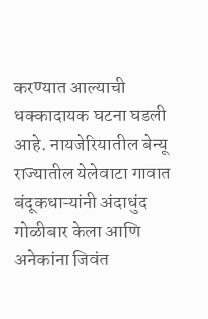करण्यात आल्याची धक्कादायक घटना घडली आहे. नायजेरियातील बेन्यू राज्यातील येलेवाटा गावात बंदूकधाऱ्यांनी अंदाधुंद गोळीबार केला आणि अनेकांना जिवंत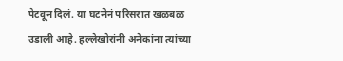पेटवून दिलं. या घटनेनं परिसरात खळबळ उडाली आहे. हल्लेखोरांनी अनेकांना त्यांच्या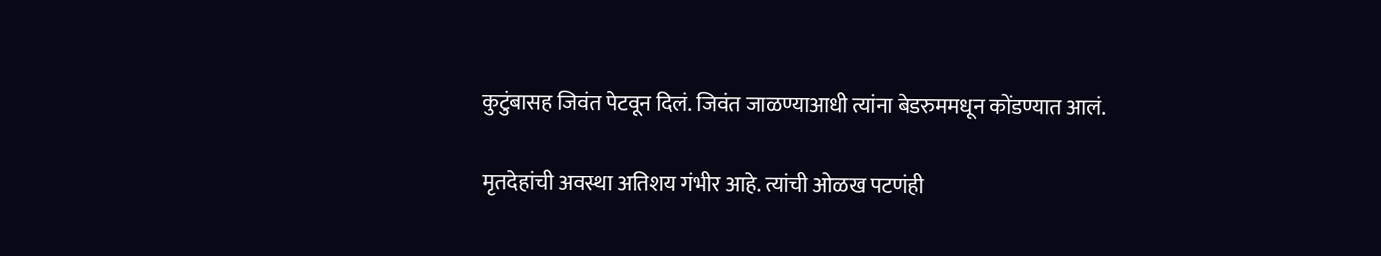कुटुंबासह जिवंत पेटवून दिलं. जिवंत जाळण्याआधी त्यांना बेडरुममधून कोंडण्यात आलं.

मृतदेहांची अवस्था अतिशय गंभीर आहे. त्यांची ओळख पटणंही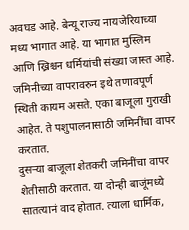अवघड आहे. बेन्यू राज्य नायजेरियाच्या मध्य भागात आहे. या भागात मुस्लिम आणि ख्रिश्चन धर्मियांची संख्या जास्त आहे. जमिनीच्या वापरावरुन इथे तणावपूर्ण स्थिती कायम असते. एका बाजूला गुराखी आहेत. ते पशुपालनासाठी जमिनींचा वापर करतात.
दुसऱ्या बाजूला शेतकरी जमिनींचा वापर शेतीसाठी करतात. या दोन्ही बाजूंमध्ये सातत्यानं वाद होतात. त्याला धार्मिक,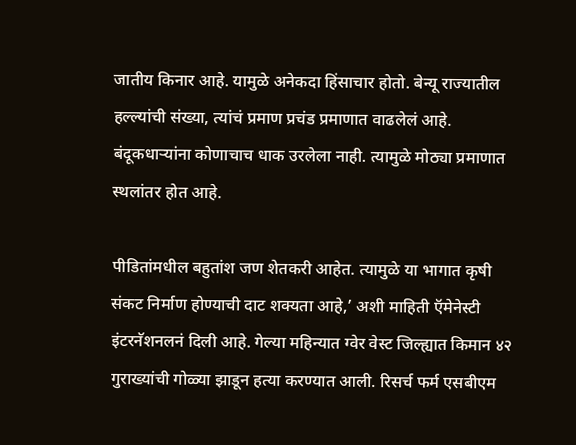जातीय किनार आहे. यामुळे अनेकदा हिंसाचार होतो. बेन्यू राज्यातील हल्ल्यांची संख्या, त्यांचं प्रमाण प्रचंड प्रमाणात वाढलेलं आहे. बंदूकधाऱ्यांना कोणाचाच धाक उरलेला नाही. त्यामुळे मोठ्या प्रमाणात स्थलांतर होत आहे.

पीडितांमधील बहुतांश जण शेतकरी आहेत. त्यामुळे या भागात कृषी संकट निर्माण होण्याची दाट शक्यता आहे,’ अशी माहिती ऍमेनेस्टी इंटरनॅशनलनं दिली आहे. गेल्या महिन्यात ग्वेर वेस्ट जिल्ह्यात किमान ४२ गुराख्यांची गोळ्या झाडून हत्या करण्यात आली. रिसर्च फर्म एसबीएम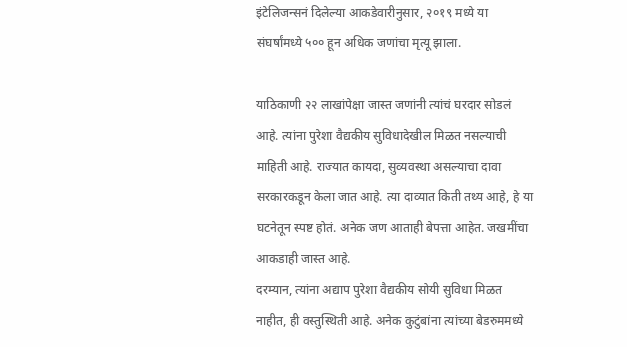इंटेलिजन्सनं दिलेल्या आकडेवारीनुसार, २०१९ मध्ये या संघर्षांमध्ये ५०० हून अधिक जणांचा मृत्यू झाला.

याठिकाणी २२ लाखांपेक्षा जास्त जणांनी त्यांचं घरदार सोडलं आहे. त्यांना पुरेशा वैद्यकीय सुविधादेखील मिळत नसल्याची माहिती आहे. राज्यात कायदा, सुव्यवस्था असल्याचा दावा सरकारकडून केला जात आहे. त्या दाव्यात किती तथ्य आहे, हे या घटनेतून स्पष्ट होतं. अनेक जण आताही बेपत्ता आहेत. जखमींचा आकडाही जास्त आहे.
दरम्यान, त्यांना अद्याप पुरेशा वैद्यकीय सोयी सुविधा मिळत नाहीत, ही वस्तुस्थिती आहे. अनेक कुटुंबांना त्यांच्या बेडरुममध्ये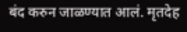बंद करुन जाळण्यात आलं. मृतदेह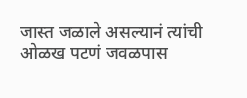जास्त जळाले असल्यानं त्यांची ओळख पटणं जवळपास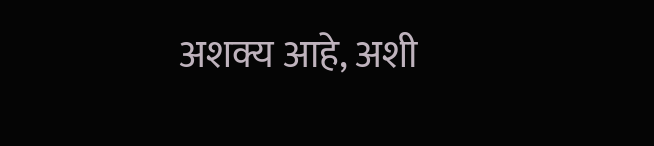अशक्य आहे, अशी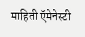माहिती ऍमेनेस्टी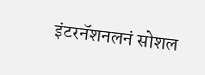इंटरनॅशनलनं सोशल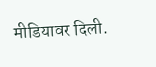मीडियावर दिली.